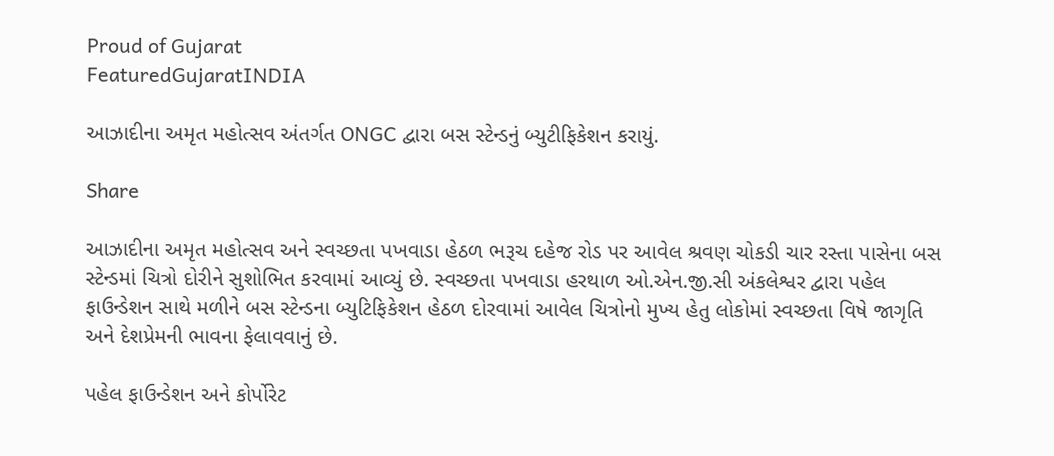Proud of Gujarat
FeaturedGujaratINDIA

આઝાદીના અમૃત મહોત્સવ અંતર્ગત ONGC દ્વારા બસ સ્ટેન્ડનું બ્યુટીફિકેશન કરાયું.

Share

આઝાદીના અમૃત મહોત્સવ અને સ્વચ્છતા પખવાડા હેઠળ ભરૂચ દહેજ રોડ પર આવેલ શ્રવણ ચોકડી ચાર રસ્તા પાસેના બસ સ્ટેન્ડમાં ચિત્રો દોરીને સુશોભિત કરવામાં આવ્યું છે. સ્વચ્છતા પખવાડા હરથાળ ઓ.એન.જી.સી અંકલેશ્વર દ્વારા પહેલ ફાઉન્ડેશન સાથે મળીને બસ સ્ટેન્ડના બ્યુટિફિકેશન હેઠળ દોરવામાં આવેલ ચિત્રોનો મુખ્ય હેતુ લોકોમાં સ્વચ્છતા વિષે જાગૃતિ અને દેશપ્રેમની ભાવના ફેલાવવાનું છે.

પહેલ ફાઉન્ડેશન અને કોર્પોરેટ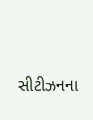સીટીઝનના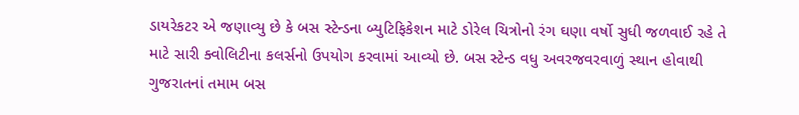ડાયરેકટર એ જણાવ્યુ છે કે બસ સ્ટેન્ડના બ્યુટિફિકેશન માટે ડોરેલ ચિત્રોનો રંગ ઘણા વર્ષો સુધી જળવાઈ રહે તે માટે સારી ક્વોલિટીના કલર્સનો ઉપયોગ કરવામાં આવ્યો છે. બસ સ્ટેન્ડ વધુ અવરજવરવાળું સ્થાન હોવાથી ગુજરાતનાં તમામ બસ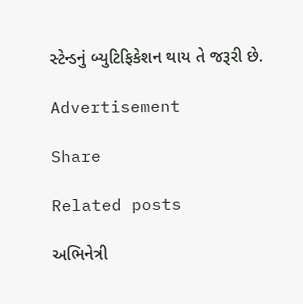સ્ટેન્ડનું બ્યુટિફિકેશન થાય તે જરૂરી છે.

Advertisement

Share

Related posts

અભિનેત્રી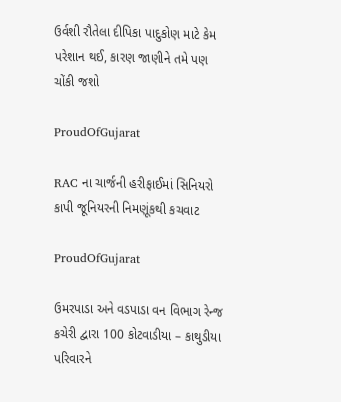ઉર્વશી રૌતેલા દીપિકા પાદુકોણ માટે કેમ પરેશાન થઈ, કારણ જાણીને તમે પણ ચોંકી જશો

ProudOfGujarat

RAC ના ચાર્જની હરીફાઈમાં સિનિયરો કાપી જૂનિયરની નિમણૂંકથી કચવાટ

ProudOfGujarat

ઉમરપાડા અને વડપાડા વન વિભાગ રેન્જ કચેરી દ્વારા 100 કોટવાડીયા – કાથુડીયા પરિવારને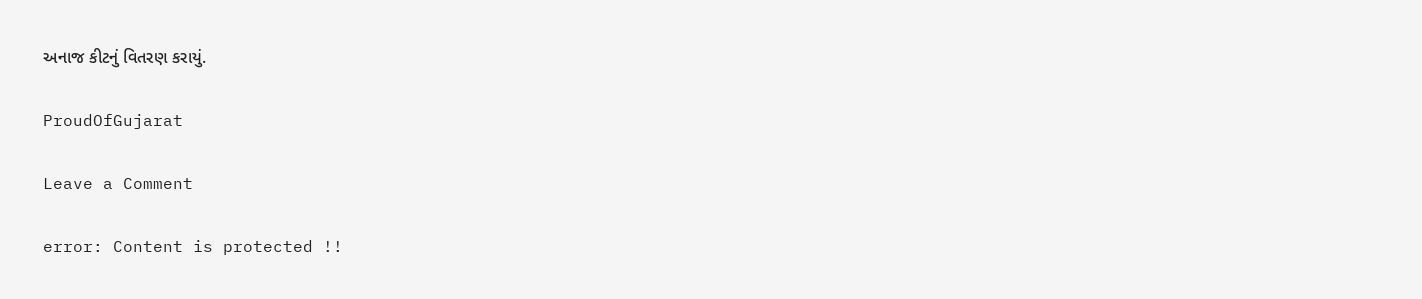અનાજ કીટનું વિતરણ કરાયું.

ProudOfGujarat

Leave a Comment

error: Content is protected !!